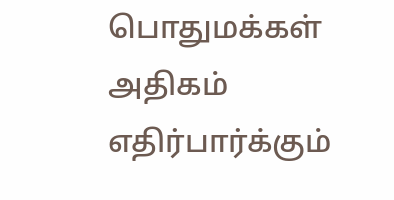பொதுமக்கள் அதிகம் எதிர்பார்க்கும்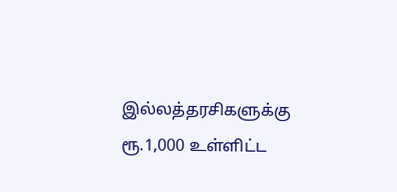இல்லத்தரசிகளுக்கு ரூ.1,000 உள்ளிட்ட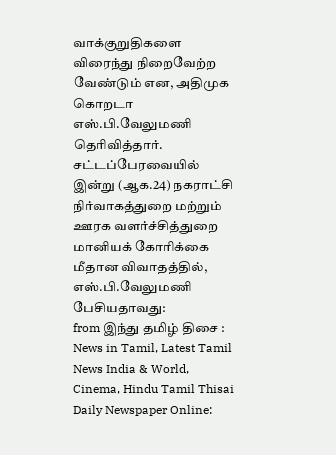வாக்குறுதிகளை விரைந்து நிறைவேற்ற வேண்டும் என, அதிமுக கொறடா எஸ்.பி.வேலுமணி தெரிவித்தார்.
சட்டப்பேரவையில் இன்று (ஆக.24) நகராட்சி நிர்வாகத்துறை மற்றும் ஊரக வளர்ச்சித்துறை மானியக் கோரிக்கை மீதான விவாதத்தில், எஸ்.பி.வேலுமணி பேசியதாவது:
from இந்து தமிழ் திசை : News in Tamil, Latest Tamil News India & World, Cinema, Hindu Tamil Thisai Daily Newspaper Online: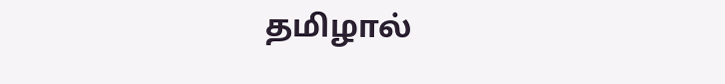தமிழால்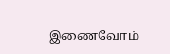இணைவோம்